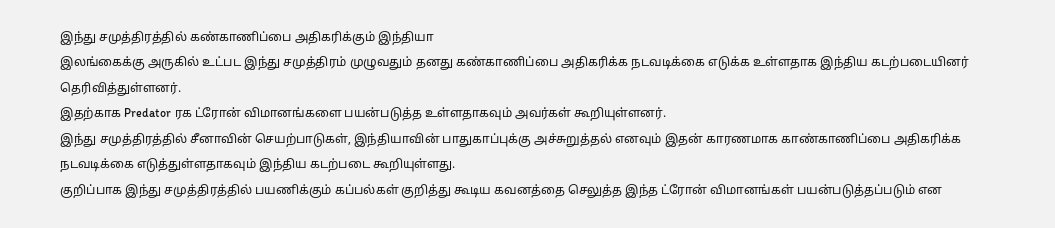இந்து சமுத்திரத்தில் கண்காணிப்பை அதிகரிக்கும் இந்தியா
இலங்கைக்கு அருகில் உட்பட இந்து சமுத்திரம் முழுவதும் தனது கண்காணிப்பை அதிகரிக்க நடவடிக்கை எடுக்க உள்ளதாக இந்திய கடற்படையினர் தெரிவித்துள்ளனர்.
இதற்காக Predator ரக ட்ரோன் விமானங்களை பயன்படுத்த உள்ளதாகவும் அவர்கள் கூறியுள்ளனர்.
இந்து சமுத்திரத்தில் சீனாவின் செயற்பாடுகள், இந்தியாவின் பாதுகாப்புக்கு அச்சுறுத்தல் எனவும் இதன் காரணமாக காண்காணிப்பை அதிகரிக்க நடவடிக்கை எடுத்துள்ளதாகவும் இந்திய கடற்படை கூறியுள்ளது.
குறிப்பாக இந்து சமுத்திரத்தில் பயணிக்கும் கப்பல்கள் குறித்து கூடிய கவனத்தை செலுத்த இந்த ட்ரோன் விமானங்கள் பயன்படுத்தப்படும் என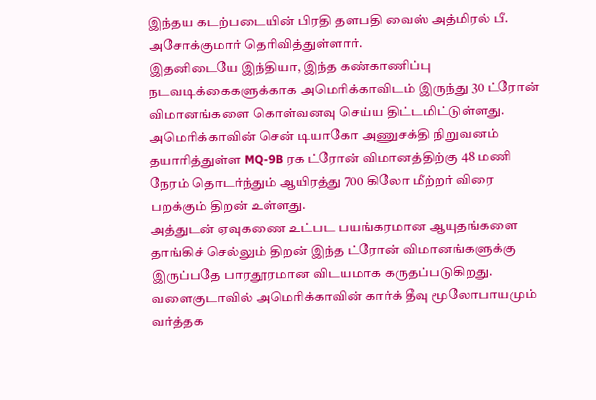இந்தய கடற்படையின் பிரதி தளபதி வைஸ் அத்மிரல் பீ. அசோக்குமார் தெரிவித்துள்ளார்.
இதனிடையே இந்தியா, இந்த கண்காணிப்பு நடவடிக்கைகளுக்காக அமெரிக்காவிடம் இருந்து 30 ட்ரோன் விமானங்களை கொள்வனவு செய்ய திட்டமிட்டுள்ளது.
அமெரிக்காவின் சென் டியாகோ அணுசக்தி நிறுவனம் தயாரித்துள்ள MQ-9B ரக ட்ரோன் விமானத்திற்கு 48 மணி நேரம் தொடர்ந்தும் ஆயிரத்து 700 கிலோ மீற்றர் விரை பறக்கும் திறன் உள்ளது.
அத்துடன் ஏவுகணை உட்பட பயங்கரமான ஆயுதங்களை தாங்கிச் செல்லும் திறன் இந்த ட்ரோன் விமானங்களுக்கு இருப்பதே பாரதூரமான விடயமாக கருதப்படுகிறது.
வளைகுடாவில் அமெரிக்காவின் கார்க் தீவு மூலோபாயமும் வர்த்தக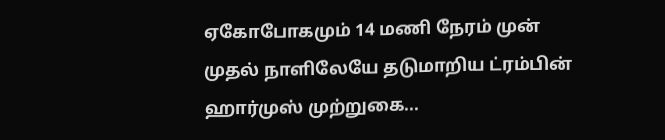ஏகோபோகமும் 14 மணி நேரம் முன்
முதல் நாளிலேயே தடுமாறிய ட்ரம்பின் ஹார்முஸ் முற்றுகை...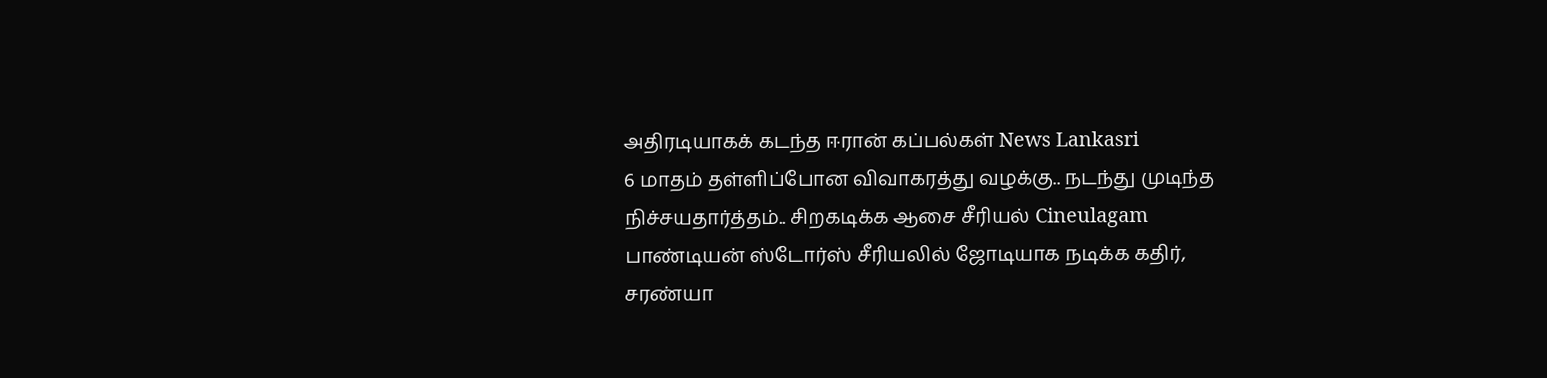அதிரடியாகக் கடந்த ஈரான் கப்பல்கள் News Lankasri
6 மாதம் தள்ளிப்போன விவாகரத்து வழக்கு.. நடந்து முடிந்த நிச்சயதார்த்தம்.. சிறகடிக்க ஆசை சீரியல் Cineulagam
பாண்டியன் ஸ்டோர்ஸ் சீரியலில் ஜோடியாக நடிக்க கதிர், சரண்யா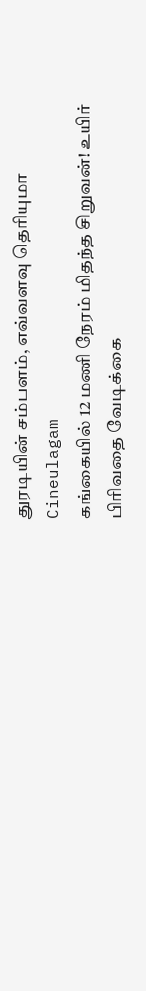துரடியின் சம்பளம், எவ்வளவு தெரியுமா Cineulagam
கங்கையில் 12 மணி நேரம் மிதந்த சிறுவன்! உயிர் பிரிவதை வேடிக்கை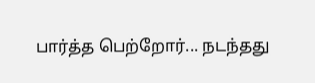பார்த்த பெற்றோர்... நடந்தது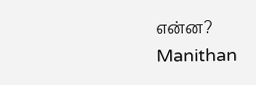என்ன? Manithan